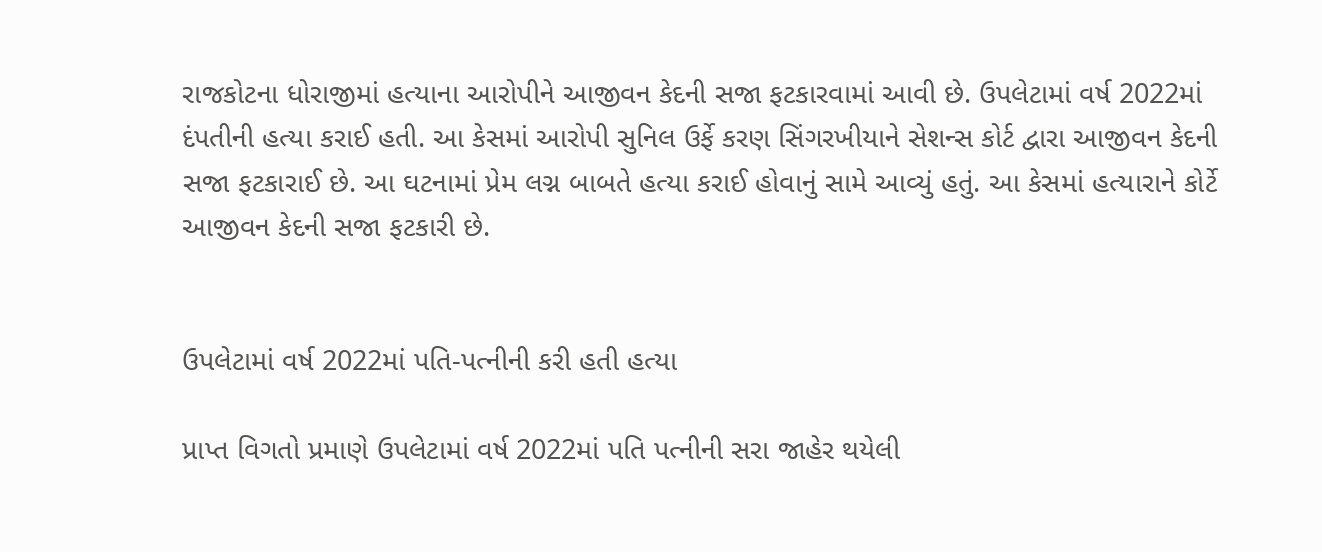રાજકોટના ધોરાજીમાં હત્યાના આરોપીને આજીવન કેદની સજા ફટકારવામાં આવી છે. ઉપલેટામાં વર્ષ 2022માં દંપતીની હત્યા કરાઈ હતી. આ કેસમાં આરોપી સુનિલ ઉર્ફે કરણ સિંગરખીયાને સેશન્સ કોર્ટ દ્વારા આજીવન કેદની સજા ફટકારાઈ છે. આ ઘટનામાં પ્રેમ લગ્ન બાબતે હત્યા કરાઈ હોવાનું સામે આવ્યું હતું. આ કેસમાં હત્યારાને કોર્ટે આજીવન કેદની સજા ફટકારી છે.


ઉપલેટામાં વર્ષ 2022માં પતિ-પત્નીની કરી હતી હત્યા

પ્રાપ્ત વિગતો પ્રમાણે ઉપલેટામાં વર્ષ 2022માં પતિ પત્નીની સરા જાહેર થયેલી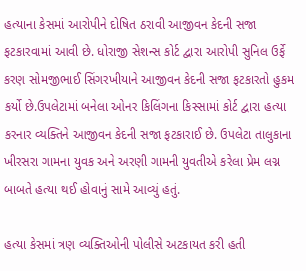હત્યાના કેસમાં આરોપીને દોષિત ઠરાવી આજીવન કેદની સજા ફટકારવામાં આવી છે. ધોરાજી સેશન્સ કોર્ટ દ્વારા આરોપી સુનિલ ઉર્ફે કરણ સોમજીભાઈ સિંગરખીયાને આજીવન કેદની સજા ફટકારતો હુકમ કર્યો છે.ઉપલેટામાં બનેલા ઓનર કિલિંગના કિસ્સામાં કોર્ટ દ્વારા હત્યા કરનાર વ્યક્તિને આજીવન કેદની સજા ફટકારાઈ છે. ઉપલેટા તાલુકાના ખીરસરા ગામના યુવક અને અરણી ગામની યુવતીએ કરેલા પ્રેમ લગ્ન બાબતે હત્યા થઈ હોવાનું સામે આવ્યું હતું.

હત્યા કેસમાં ત્રણ વ્યક્તિઓની પોલીસે અટકાયત કરી હતી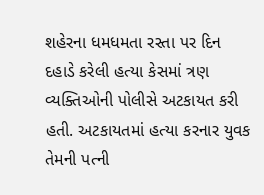શહેરના ધમધમતા રસ્તા પર દિન દહાડે કરેલી હત્યા કેસમાં ત્રણ વ્યક્તિઓની પોલીસે અટકાયત કરી હતી. અટકાયતમાં હત્યા કરનાર યુવક તેમની પત્ની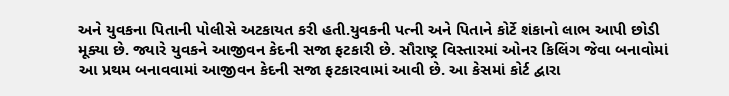અને યુવકના પિતાની પોલીસે અટકાયત કરી હતી.યુવકની પત્ની અને પિતાને કોર્ટે શંકાનો લાભ આપી છોડી મૂક્યા છે. જ્યારે યુવકને આજીવન કેદની સજા ફટકારી છે. સૌરાષ્ટ્ર વિસ્તારમાં ઓનર કિલિંગ જેવા બનાવોમાં આ પ્રથમ બનાવવામાં આજીવન કેદની સજા ફટકારવામાં આવી છે. આ કેસમાં કોર્ટ દ્વારા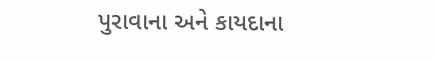પુરાવાના અને કાયદાના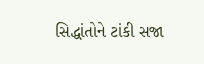સિદ્ધાંતોને ટાંકી સજા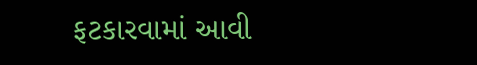ફટકારવામાં આવી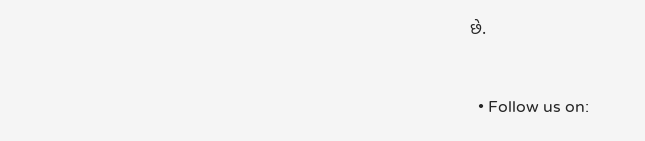છે.


  • Follow us on: